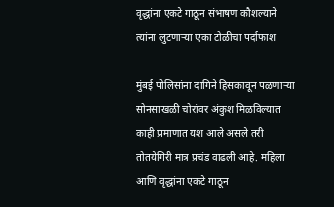वृद्धांना एकटे गाठून संभाषण कौशल्याने त्यांना लुटणाऱ्या एका टोळीचा पर्दाफाश

मुंबई पोलिसांना दागिने हिसकावून पळणाऱ्या सोनसाखळी चोरांवर अंकुश मिळविल्यात काही प्रमाणात यश आले असले तरी तोतयेगिरी मात्र प्रचंड वाढली आहे. महिला आणि वृद्धांना एकटे गाठून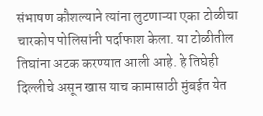संभाषण कौशल्याने त्यांना लुटणाऱ्या एका टोळीचा चारकोप पोलिसांनी पर्दाफाश केला. या टोळीतील तिघांना अटक करण्यात आली आहे. हे तिघेही दिल्लीचे असून खास याच कामासाठी मुंबईत येत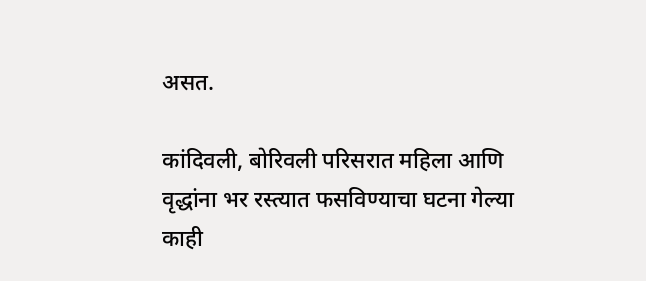असत.

कांदिवली, बोरिवली परिसरात महिला आणि वृद्धांना भर रस्त्यात फसविण्याचा घटना गेल्या काही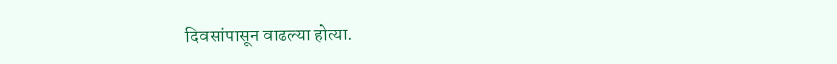दिवसांपासून वाढल्या होत्या.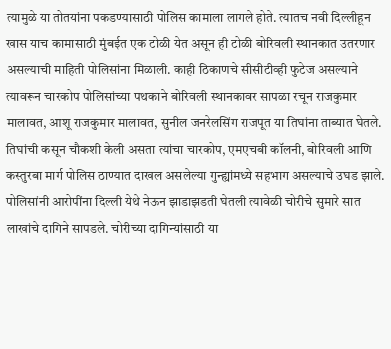त्यामुळे या तोतयांना पकडण्यासाठी पोलिस कामाला लागले होते. त्यातच नवी दिल्लीहून खास याच कामासाठी मुंबईत एक टोळी येत असून ही टोळी बोरिवली स्थानकात उतरणार असल्याची माहिती पोलिसांना मिळाली. काही ठिकाणचे सीसीटीव्ही फुटेज असल्याने त्यावरून चारकोप पोलिसांच्या पथकाने बोरिवली स्थानकावर सापळा रचून राजकुमार मालावत, आशू राजकुमार मालावत, सुनील जनरेलसिंग राजपूत या तिघांना ताब्यात घेतले. तिघांची कसून चौकशी केली असता त्यांचा चारकोप, एमएचबी कॉलनी, बोरिवली आणि कस्तुरबा मार्ग पोलिस ठाण्यात दाखल असलेल्या गुन्ह्यांमध्ये सहभाग असल्याचे उघड झाले. पोलिसांनी आरोपींना दिल्ली येथे नेऊन झाडाझडती घेतली त्यावेळी चोरीचे सुमारे सात लाखांचे दागिने सापडले. चोरीच्या दागिन्यांसाठी या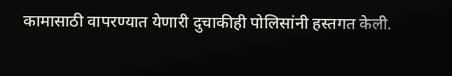कामासाठी वापरण्यात येणारी दुचाकीही पोलिसांनी हस्तगत केली.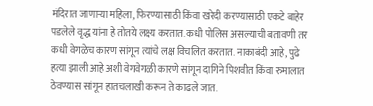मंदिरात जाणाऱ्या महिला, फिरण्यासाठी किंवा खरेदी करण्यासाठी एकटे बाहेर पडलेले वृद्ध यांना हे तोतये लक्ष्य करतात. कधी पोलिस असल्याची बतावणी तर कधी वेगळेच कारण सांगून त्यांचे लक्ष विचलित करतात. नाकाबंदी आहे, पुढे हत्या झाली आहे अशी वेगवेगळी कारणे सांगून दागिने पिशवीत किंवा रुमालात ठेवण्यास सांगून हातचलाखी करून ते काढले जात.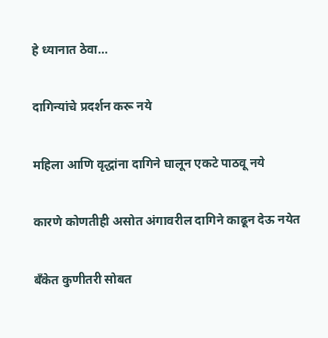हे ध्यानात ठेवा…

दागिन्यांचे प्रदर्शन करू नये

महिला आणि वृद्धांना दागिने घालून एकटे पाठवू नये

कारणे कोणतीही असोत अंगावरील दागिने काढून देऊ नयेत

बँकेत कुणीतरी सोबत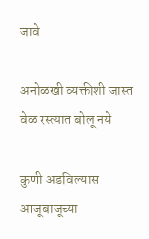जावे

अनोळखी व्यक्तीशी जास्त वेळ रस्त्यात बोलू नये

कुणी अडविल्यास आजूबाजूच्या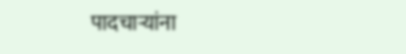पादचाऱ्यांना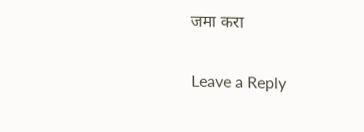जमा करा

Leave a Reply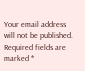Your email address will not be published. Required fields are marked *